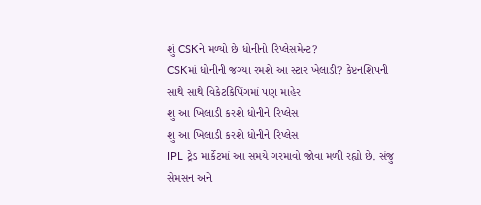શું CSKને મળ્યો છે ધોનીનો રિપ્લેસમેન્ટ?
CSKમાં ધોનીની જગ્યા રમશે આ સ્ટાર ખેલાડી? કેપ્ટનશિપની સાથે સાથે વિકેટકિપિંગમાં પણ માહેર
શુ આ ખિલાડી કરશે ધોનીને રિપ્લેસ
શુ આ ખિલાડી કરશે ધોનીને રિપ્લેસ
IPL ટ્રેડ માર્કેટમાં આ સમયે ગરમાવો જોવા મળી રહ્યો છે. સંજુ સેમસન અને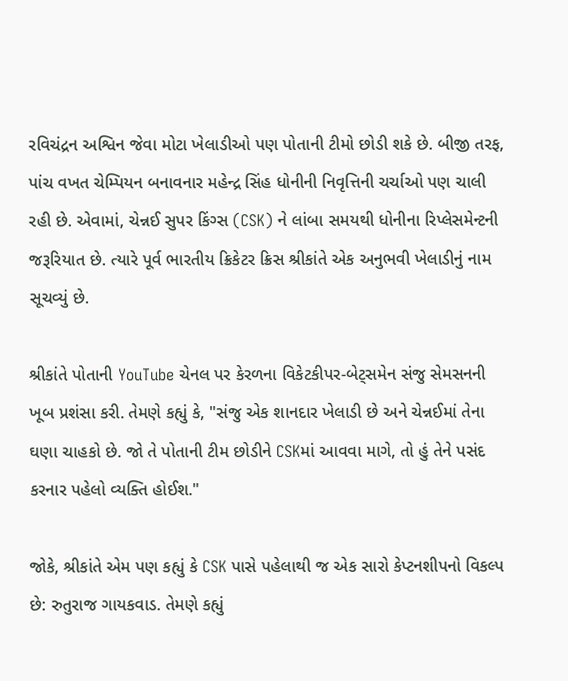રવિચંદ્રન અશ્વિન જેવા મોટા ખેલાડીઓ પણ પોતાની ટીમો છોડી શકે છે. બીજી તરફ, પાંચ વખત ચેમ્પિયન બનાવનાર મહેન્દ્ર સિંહ ધોનીની નિવૃત્તિની ચર્ચાઓ પણ ચાલી રહી છે. એવામાં, ચેન્નઈ સુપર કિંગ્સ (CSK) ને લાંબા સમયથી ધોનીના રિપ્લેસમેન્ટની જરૂરિયાત છે. ત્યારે પૂર્વ ભારતીય ક્રિકેટર ક્રિસ શ્રીકાંતે એક અનુભવી ખેલાડીનું નામ સૂચવ્યું છે.

શ્રીકાંતે પોતાની YouTube ચેનલ પર કેરળના વિકેટકીપર-બેટ્સમેન સંજુ સેમસનની ખૂબ પ્રશંસા કરી. તેમણે કહ્યું કે, "સંજુ એક શાનદાર ખેલાડી છે અને ચેન્નઈમાં તેના ઘણા ચાહકો છે. જો તે પોતાની ટીમ છોડીને CSKમાં આવવા માગે, તો હું તેને પસંદ કરનાર પહેલો વ્યક્તિ હોઈશ."

જોકે, શ્રીકાંતે એમ પણ કહ્યું કે CSK પાસે પહેલાથી જ એક સારો કેપ્ટનશીપનો વિકલ્પ છે: રુતુરાજ ગાયકવાડ. તેમણે કહ્યું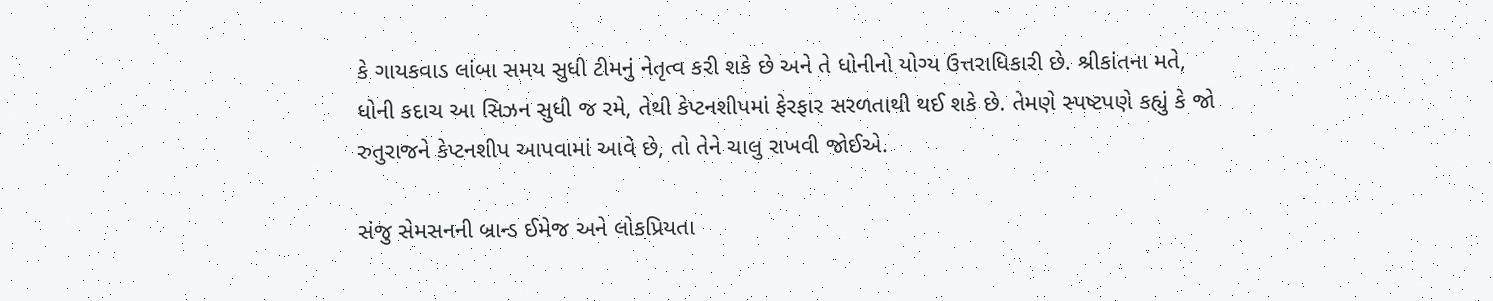કે ગાયકવાડ લાંબા સમય સુધી ટીમનું નેતૃત્વ કરી શકે છે અને તે ધોનીનો યોગ્ય ઉત્તરાધિકારી છે. શ્રીકાંતના મતે, ધોની કદાચ આ સિઝન સુધી જ રમે, તેથી કેપ્ટનશીપમાં ફેરફાર સરળતાથી થઈ શકે છે. તેમણે સ્પષ્ટપણે કહ્યું કે જો રુતુરાજને કેપ્ટનશીપ આપવામાં આવે છે, તો તેને ચાલુ રાખવી જોઈએ.

સંજુ સેમસનની બ્રાન્ડ ઈમેજ અને લોકપ્રિયતા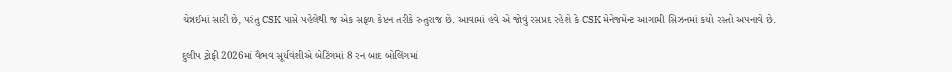ચેન્નઈમાં સારી છે, પરંતુ CSK પાસે પહેલેથી જ એક સફળ કેપ્ટન તરીકે રુતુરાજ છે. આવામાં હવે એ જોવું રસપ્રદ રહેશે કે CSK મેનેજમેન્ટ આગામી સિઝનમાં કયો રસ્તો અપનાવે છે.

દુલીપ ટ્રોફી 2026માં વૈભવ સૂર્યવંશીએ બેટિંગમાં 8 રન બાદ બોલિંગમાં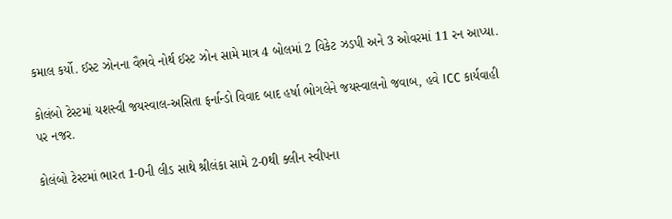કમાલ કર્યો. ઈસ્ટ ઝોનના વૈભવે નોર્થ ઈસ્ટ ઝોન સામે માત્ર 4 બોલમાં 2 વિકેટ ઝડપી અને 3 ઓવરમાં 11 રન આપ્યા.

કોલંબો ટેસ્ટમાં યશસ્વી જયસ્વાલ-અસિતા ફર્નાન્ડો વિવાદ બાદ હર્ષા ભોગલેને જયસ્વાલનો જવાબ, હવે ICC કાર્યવાહી પર નજર.

કોલંબો ટેસ્ટમાં ભારત 1-0ની લીડ સાથે શ્રીલંકા સામે 2-0થી ક્લીન સ્વીપના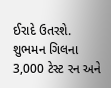ઈરાદે ઉતરશે. શુભમન ગિલના 3,000 ટેસ્ટ રન અને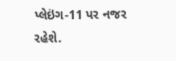પ્લેઇંગ-11 પર નજર રહેશે.